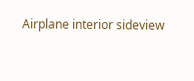Airplane interior sideview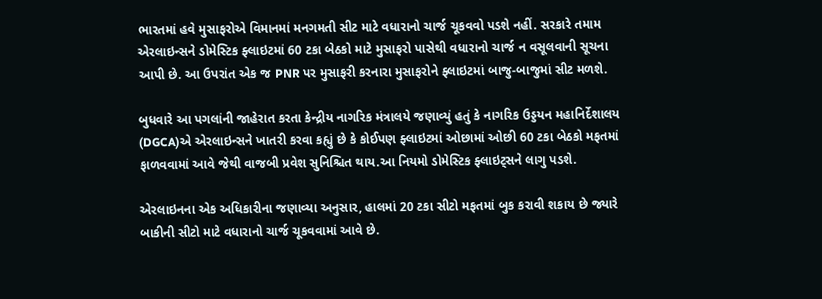ભારતમાં હવે મુસાફરોએ વિમાનમાં મનગમતી સીટ માટે વધારાનો ચાર્જ ચૂકવવો પડશે નહીં. સરકારે તમામ એરલાઇન્સને ડોમેસ્ટિક ફ્લાઇટમાં 60 ટકા બેઠકો માટે મુસાફરો પાસેથી વધારાનો ચાર્જ ન વસૂલવાની સૂચના આપી છે. આ ઉપરાંત એક જ PNR પર મુસાફરી કરનારા મુસાફરોને ફ્લાઇટમાં બાજુ-બાજુમાં સીટ મળશે.

બુધવારે આ પગલાંની જાહેરાત કરતા કેન્દ્રીય નાગરિક મંત્રાલયે જણાવ્યું હતું કે નાગરિક ઉડ્ડયન મહાનિર્દેશાલય (DGCA)એ એરલાઇન્સને ખાતરી કરવા કહ્યું છે કે કોઈપણ ફ્લાઇટમાં ઓછામાં ઓછી 60 ટકા બેઠકો મફતમાં ફાળવવામાં આવે જેથી વાજબી પ્રવેશ સુનિશ્ચિત થાય.આ નિયમો ડોમેસ્ટિક ફ્લાઇટ્સને લાગુ પડશે.

એરલાઇનના એક અધિકારીના જણાવ્યા અનુસાર, હાલમાં 20 ટકા સીટો મફતમાં બુક કરાવી શકાય છે જ્યારે બાકીની સીટો માટે વધારાનો ચાર્જ ચૂકવવામાં આવે છે.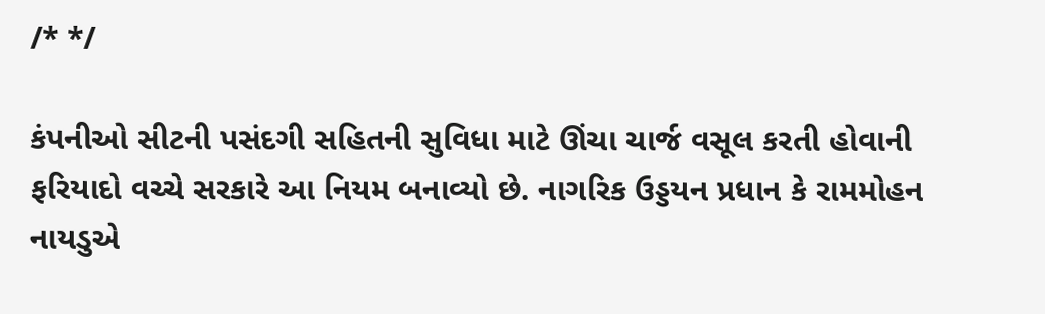/* */

કંપનીઓ સીટની પસંદગી સહિતની સુવિધા માટે ઊંચા ચાર્જ વસૂલ કરતી હોવાની ફરિયાદો વચ્ચે સરકારે આ નિયમ બનાવ્યો છે. નાગરિક ઉડ્ડયન પ્રધાન કે રામમોહન નાયડુએ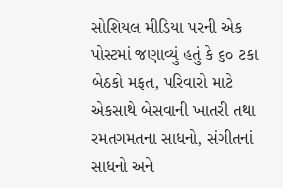સોશિયલ મીડિયા પરની એક પોસ્ટમાં જણાવ્યું હતું કે ૬૦ ટકા બેઠકો મફત, પરિવારો માટે એકસાથે બેસવાની ખાતરી તથા રમતગમતના સાધનો, સંગીતનાં સાધનો અને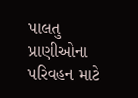પાલતુ પ્રાણીઓના પરિવહન માટે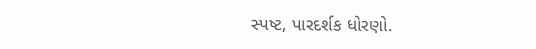સ્પષ્ટ, પારદર્શક ધોરણો.